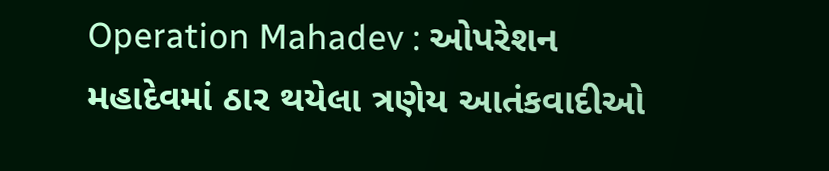Operation Mahadev : ઓપરેશન મહાદેવમાં ઠાર થયેલા ત્રણેય આતંકવાદીઓ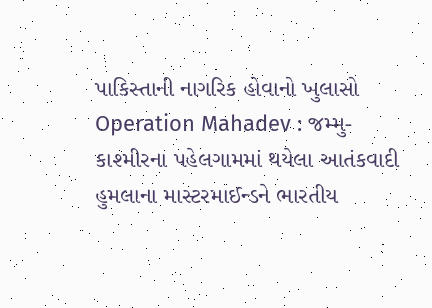પાકિસ્તાની નાગરિક હોવાનો ખુલાસો
Operation Mahadev : જમ્મુ-કાશ્મીરના પહેલગામમાં થયેલા આતંકવાદી હુમલાના માસ્ટરમાઈન્ડને ભારતીય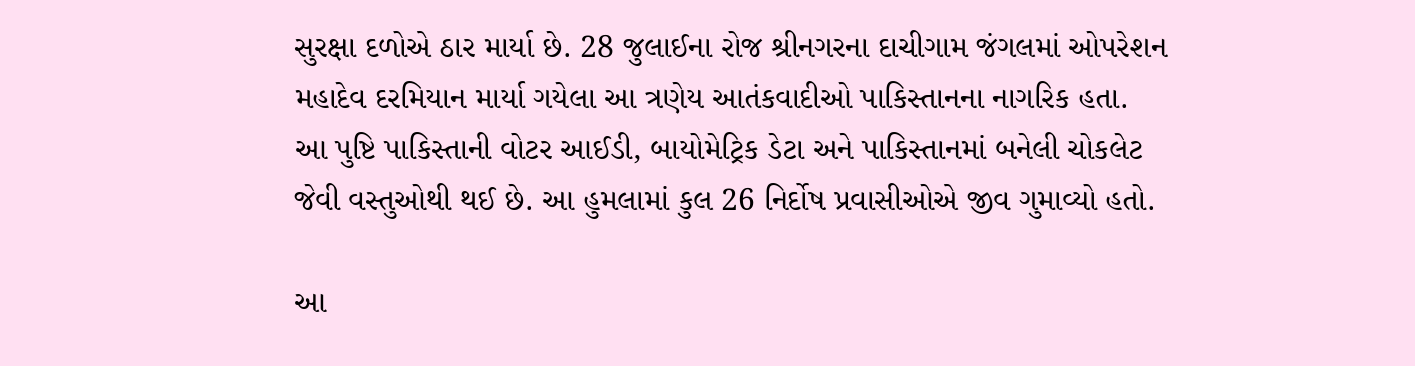સુરક્ષા દળોએ ઠાર માર્યા છે. 28 જુલાઈના રોજ શ્રીનગરના દાચીગામ જંગલમાં ઓપરેશન મહાદેવ દરમિયાન માર્યા ગયેલા આ ત્રણેય આતંકવાદીઓ પાકિસ્તાનના નાગરિક હતા.
આ પુષ્ટિ પાકિસ્તાની વોટર આઈડી, બાયોમેટ્રિક ડેટા અને પાકિસ્તાનમાં બનેલી ચોકલેટ જેવી વસ્તુઓથી થઈ છે. આ હુમલામાં કુલ 26 નિર્દોષ પ્રવાસીઓએ જીવ ગુમાવ્યો હતો.

આ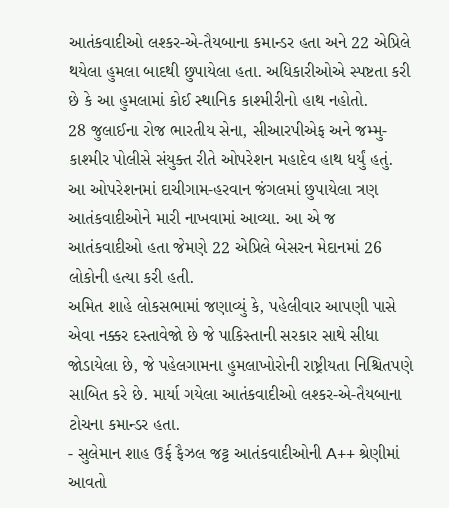આતંકવાદીઓ લશ્કર-એ-તૈયબાના કમાન્ડર હતા અને 22 એપ્રિલે થયેલા હુમલા બાદથી છુપાયેલા હતા. અધિકારીઓએ સ્પષ્ટતા કરી છે કે આ હુમલામાં કોઈ સ્થાનિક કાશ્મીરીનો હાથ નહોતો.
28 જુલાઈના રોજ ભારતીય સેના, સીઆરપીએફ અને જમ્મુ-કાશ્મીર પોલીસે સંયુક્ત રીતે ઓપરેશન મહાદેવ હાથ ધર્યું હતું. આ ઓપરેશનમાં દાચીગામ-હરવાન જંગલમાં છુપાયેલા ત્રણ આતંકવાદીઓને મારી નાખવામાં આવ્યા. આ એ જ આતંકવાદીઓ હતા જેમણે 22 એપ્રિલે બેસરન મેદાનમાં 26 લોકોની હત્યા કરી હતી.
અમિત શાહે લોકસભામાં જણાવ્યું કે, પહેલીવાર આપણી પાસે એવા નક્કર દસ્તાવેજો છે જે પાકિસ્તાની સરકાર સાથે સીધા જોડાયેલા છે, જે પહેલગામના હુમલાખોરોની રાષ્ટ્રીયતા નિશ્ચિતપણે સાબિત કરે છે. માર્યા ગયેલા આતંકવાદીઓ લશ્કર-એ-તૈયબાના ટોચના કમાન્ડર હતા.
- સુલેમાન શાહ ઉર્ફ ફૈઝલ જટ્ટ આતંકવાદીઓની A++ શ્રેણીમાં આવતો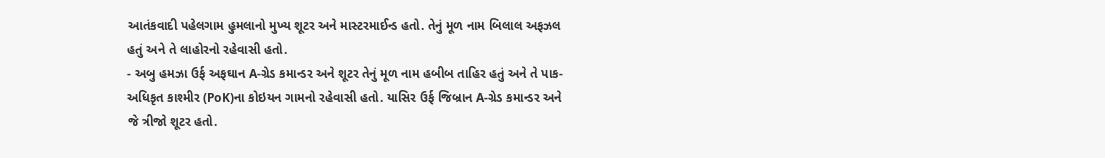આતંકવાદી પહેલગામ હુમલાનો મુખ્ય શૂટર અને માસ્ટરમાઈન્ડ હતો. તેનું મૂળ નામ બિલાલ અફઝલ હતું અને તે લાહોરનો રહેવાસી હતો.
- અબુ હમઝા ઉર્ફ અફઘાન A-ગ્રેડ કમાન્ડર અને શૂટર તેનું મૂળ નામ હબીબ તાહિર હતું અને તે પાક-અધિકૃત કાશ્મીર (PoK)ના કોઇયન ગામનો રહેવાસી હતો. યાસિર ઉર્ફ જિબ્રાન A-ગ્રેડ કમાન્ડર અને જે ત્રીજો શૂટર હતો.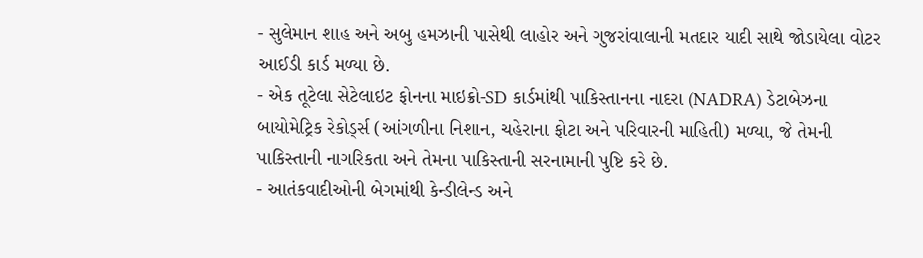- સુલેમાન શાહ અને અબુ હમઝાની પાસેથી લાહોર અને ગુજરાંવાલાની મતદાર યાદી સાથે જોડાયેલા વોટર આઈડી કાર્ડ મળ્યા છે.
- એક તૂટેલા સેટેલાઇટ ફોનના માઇક્રો-SD કાર્ડમાંથી પાકિસ્તાનના નાદરા (NADRA) ડેટાબેઝના બાયોમેટ્રિક રેકોર્ડ્સ (આંગળીના નિશાન, ચહેરાના ફોટા અને પરિવારની માહિતી) મળ્યા, જે તેમની પાકિસ્તાની નાગરિકતા અને તેમના પાકિસ્તાની સરનામાની પુષ્ટિ કરે છે.
- આતંકવાદીઓની બેગમાંથી કેન્ડીલેન્ડ અને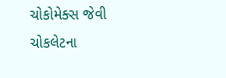ચોકોમેક્સ જેવી ચોકલેટના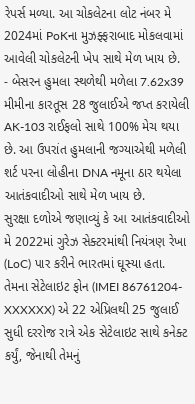રેપર્સ મળ્યા. આ ચોકલેટના લોટ નંબર મે 2024માં PoKના મુઝફ્ફરાબાદ મોકલવામાં આવેલી ચોકલેટની ખેપ સાથે મેળ ખાય છે.
- બેસરન હુમલા સ્થળેથી મળેલા 7.62x39 મીમીના કારતૂસ 28 જુલાઈએ જપ્ત કરાયેલી AK-103 રાઈફલો સાથે 100% મેચ થયા છે. આ ઉપરાંત હુમલાની જગ્યાએથી મળેલી શર્ટ પરના લોહીના DNA નમૂના ઠાર થયેલા આતંકવાદીઓ સાથે મેળ ખાય છે.
સુરક્ષા દળોએ જણાવ્યું કે આ આતંકવાદીઓ મે 2022માં ગુરેઝ સેક્ટરમાંથી નિયંત્રણ રેખા (LoC) પાર કરીને ભારતમાં ઘૂસ્યા હતા. તેમના સેટેલાઇટ ફોન (IMEI 86761204-XXXXXX) એ 22 એપ્રિલથી 25 જુલાઈ સુધી દરરોજ રાત્રે એક સેટેલાઇટ સાથે કનેક્ટ કર્યું, જેનાથી તેમનું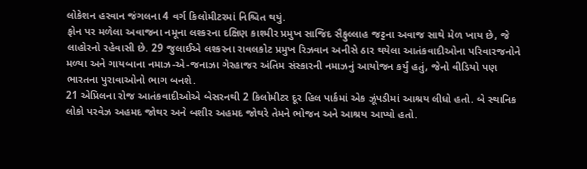લોકેશન હરવાન જંગલના 4 વર્ગ કિલોમીટરમાં નિશ્ચિત થયું.
ફોન પર મળેલા અવાજના નમૂના લશ્કરના દક્ષિણ કાશ્મીર પ્રમુખ સાજિદ સૈફુલ્લાહ જટ્ટના અવાજ સાથે મેળ ખાય છે, જે લાહોરનો રહેવાસી છે. 29 જુલાઈએ લશ્કરના રાવલકોટ પ્રમુખ રિઝવાન અનીસે ઠાર થયેલા આતંકવાદીઓના પરિવારજનોને મળ્યા અને ગાયબાના નમાઝ-એ-જનાઝા ગેરહાજર અંતિમ સંસ્કારની નમાઝનું આયોજન કર્યું હતું, જેનો વીડિયો પણ ભારતના પુરાવાઓનો ભાગ બનશે.
21 એપ્રિલના રોજ આતંકવાદીઓએ બેસરનથી 2 કિલોમીટર દૂર હિલ પાર્કમાં એક ઝૂંપડીમાં આશ્રય લીધો હતો. બે સ્થાનિક લોકો પરવેઝ અહમદ જોથર અને બશીર અહમદ જોથરે તેમને ભોજન અને આશ્રય આપ્યો હતો.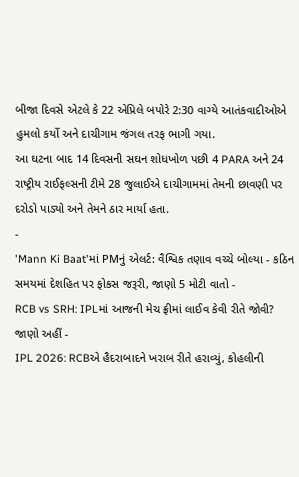બીજા દિવસે એટલે કે 22 એપ્રિલે બપોરે 2:30 વાગ્યે આતંકવાદીઓએ હુમલો કર્યો અને દાચીગામ જંગલ તરફ ભાગી ગયા.
આ ઘટના બાદ 14 દિવસની સઘન શોધખોળ પછી 4 PARA અને 24 રાષ્ટ્રીય રાઈફલ્સની ટીમે 28 જુલાઈએ દાચીગામમાં તેમની છાવણી પર દરોડો પાડ્યો અને તેમને ઠાર માર્યા હતા.
-
'Mann Ki Baat'માં PMનું એલર્ટ: વૈશ્વિક તણાવ વચ્ચે બોલ્યા - કઠિન સમયમાં દેશહિત પર ફોકસ જરૂરી, જાણો 5 મોટી વાતો -
RCB vs SRH: IPLમાં આજની મેચ ફ્રીમાં લાઈવ કેવી રીતે જોવી? જાણો અહીં -
IPL 2026: RCBએ હૈદરાબાદને ખરાબ રીતે હરાવ્યું, કોહલીની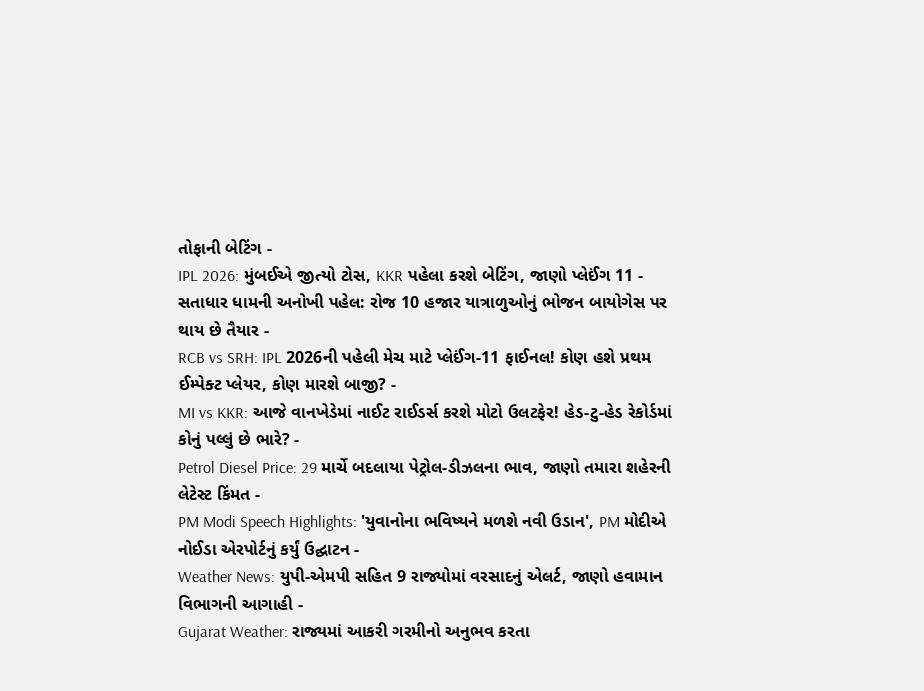તોફાની બેટિંગ -
IPL 2026: મુંબઈએ જીત્યો ટોસ, KKR પહેલા કરશે બેટિંગ, જાણો પ્લેઈંગ 11 -
સતાધાર ધામની અનોખી પહેલ: રોજ 10 હજાર યાત્રાળુઓનું ભોજન બાયોગેસ પર થાય છે તૈયાર -
RCB vs SRH: IPL 2026ની પહેલી મેચ માટે પ્લેઈંગ-11 ફાઈનલ! કોણ હશે પ્રથમ ઈમ્પેક્ટ પ્લેયર, કોણ મારશે બાજી? -
MI vs KKR: આજે વાનખેડેમાં નાઈટ રાઈડર્સ કરશે મોટો ઉલટફેર! હેડ-ટુ-હેડ રેકોર્ડમાં કોનું પલ્લું છે ભારે? -
Petrol Diesel Price: 29 માર્ચે બદલાયા પેટ્રોલ-ડીઝલના ભાવ, જાણો તમારા શહેરની લેટેસ્ટ કિંમત -
PM Modi Speech Highlights: 'યુવાનોના ભવિષ્યને મળશે નવી ઉડાન', PM મોદીએ નોઈડા એરપોર્ટનું કર્યું ઉદ્ઘાટન -
Weather News: યુપી-એમપી સહિત 9 રાજ્યોમાં વરસાદનું એલર્ટ, જાણો હવામાન વિભાગની આગાહી -
Gujarat Weather: રાજ્યમાં આકરી ગરમીનો અનુભવ કરતા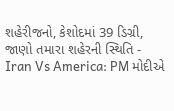શહેરીજનો, કેશોદમાં 39 ડિગ્રી, જાણો તમારા શહેરની સ્થિતિ -
Iran Vs America: PM મોદીએ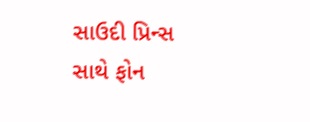સાઉદી પ્રિન્સ સાથે ફોન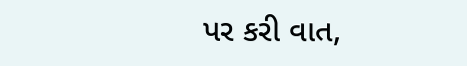પર કરી વાત,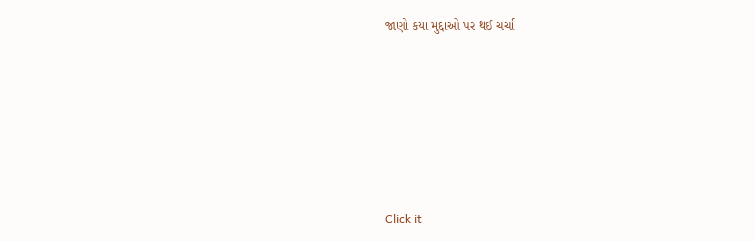જાણો કયા મુદ્દાઓ પર થઈ ચર્ચા






Click it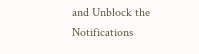and Unblock the Notifications